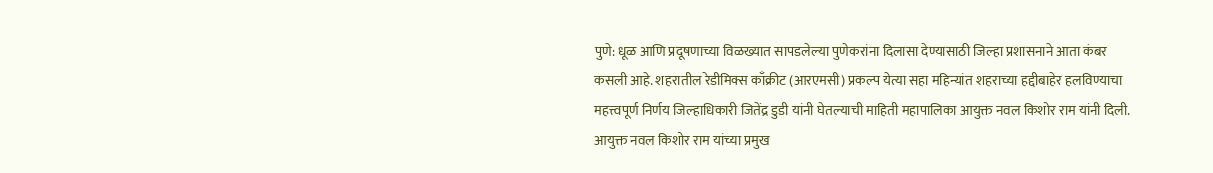पुणे: धूळ आणि प्रदूषणाच्या विळख्यात सापडलेल्या पुणेकरांना दिलासा देण्यासाठी जिल्हा प्रशासनाने आता कंबर कसली आहे. शहरातील रेडीमिक्स काँक्रीट (आरएमसी) प्रकल्प येत्या सहा महिन्यांत शहराच्या हद्दीबाहेर हलविण्याचा महत्त्वपूर्ण निर्णय जिल्हाधिकारी जितेंद्र डुडी यांनी घेतल्याची माहिती महापालिका आयुक्त नवल किशोर राम यांनी दिली.
आयुक्त नवल किशोर राम यांच्या प्रमुख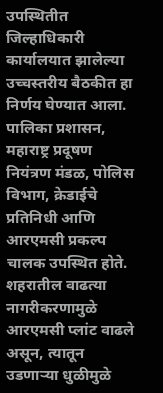उपस्थितीत जिल्हाधिकारी कार्यालयात झालेल्या उच्चस्तरीय बैठकीत हा निर्णय घेण्यात आला. पालिका प्रशासन, महाराष्ट्र प्रदूषण नियंत्रण मंडळ, पोलिस विभाग, क्रेडाईचे प्रतिनिधी आणि आरएमसी प्रकल्प चालक उपस्थित होते.
शहरातील वाढत्या नागरीकरणामुळे आरएमसी प्लांट वाढले असून, त्यातून उडणाऱ्या धुळीमुळे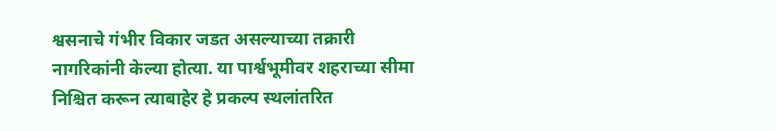श्वसनाचे गंभीर विकार जडत असल्याच्या तक्रारी नागरिकांनी केल्या होत्या. या पार्श्वभूमीवर शहराच्या सीमा निश्चित करून त्याबाहेर हे प्रकल्प स्थलांतरित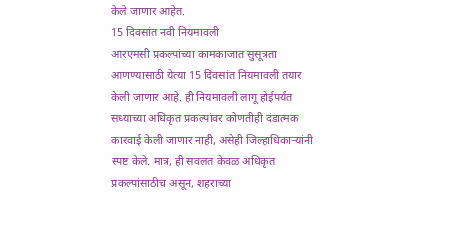केले जाणार आहेत.
15 दिवसांत नवी नियमावली
आरएमसी प्रकल्पांच्या कामकाजात सुसूत्रता आणण्यासाठी येत्या 15 दिवसांत नियमावली तयार केली जाणार आहे. ही नियमावली लागू होईपर्यंत सध्याच्या अधिकृत प्रकल्पांवर कोणतीही दंडात्मक कारवाई केली जाणार नाही, असेही जिल्हाधिकाऱ्यांनी स्पष्ट केले. मात्र, ही सवलत केवळ अधिकृत प्रकल्पांसाठीच असून, शहराच्या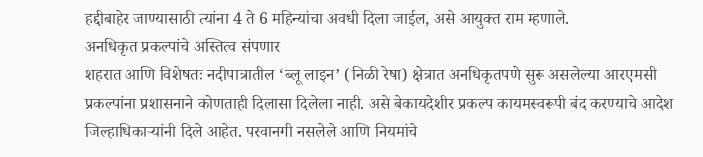हद्दीबाहेर जाण्यासाठी त्यांना 4 ते 6 महिन्यांचा अवधी दिला जाईल, असे आयुक्त राम म्हणाले.
अनधिकृत प्रकल्पांचे अस्तित्व संपणार
शहरात आणि विशेषतः नदीपात्रातील ‘ब्लू लाइन’ (निळी रेषा) क्षेत्रात अनधिकृतपणे सुरू असलेल्या आरएमसी प्रकल्पांना प्रशासनाने कोणताही दिलासा दिलेला नाही. असे बेकायदेशीर प्रकल्प कायमस्वरूपी बंद करण्याचे आदेश जिल्हाधिकाऱ्यांनी दिले आहेत. परवानगी नसलेले आणि नियमांचे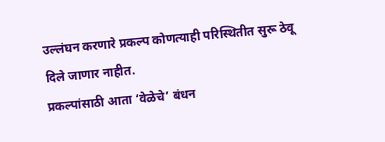उल्लंघन करणारे प्रकल्प कोणत्याही परिस्थितीत सुरू ठेवू दिले जाणार नाहीत.
प्रकल्पांसाठी आता ‘वेळेचे’ बंधन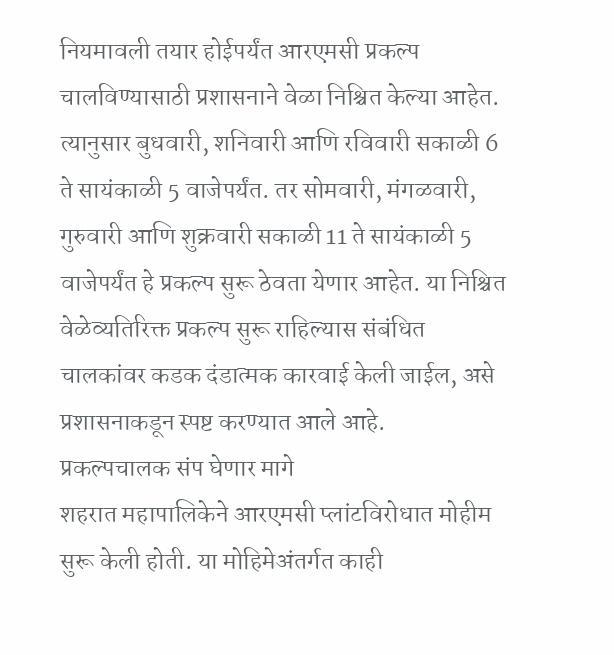नियमावली तयार होईपर्यंत आरएमसी प्रकल्प चालविण्यासाठी प्रशासनाने वेळा निश्चित केल्या आहेत. त्यानुसार बुधवारी, शनिवारी आणि रविवारी सकाळी 6 ते सायंकाळी 5 वाजेपर्यंत. तर सोमवारी, मंगळवारी, गुरुवारी आणि शुक्रवारी सकाळी 11 ते सायंकाळी 5 वाजेपर्यंत हे प्रकल्प सुरू ठेवता येणार आहेत. या निश्चित वेळेव्यतिरिक्त प्रकल्प सुरू राहिल्यास संबंधित चालकांवर कडक दंडात्मक कारवाई केली जाईल, असे प्रशासनाकडून स्पष्ट करण्यात आले आहे.
प्रकल्पचालक संप घेणार मागे
शहरात महापालिकेने आरएमसी प्लांटविरोधात मोहीम सुरू केली होती. या मोहिमेअंतर्गत काही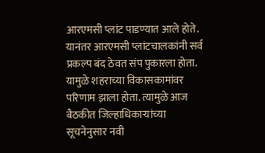आरएमसी प्लांट पाडण्यात आले होते. यानंतर आरएमसी प्लांटचालकांनी सर्व प्रकल्प बंद ठेवत संप पुकारला होता. यामुळे शहराच्या विकासकामांवर परिणाम झाला होता. त्यामुळे आज बैठकीत जिल्हाधिकाऱ्यांच्या सूचनेनुसार नवी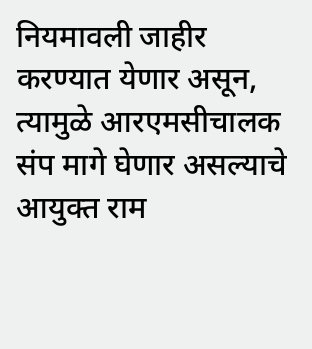नियमावली जाहीर करण्यात येणार असून, त्यामुळे आरएमसीचालक संप मागे घेणार असल्याचे आयुक्त राम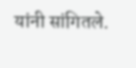यांनी सांगितले.